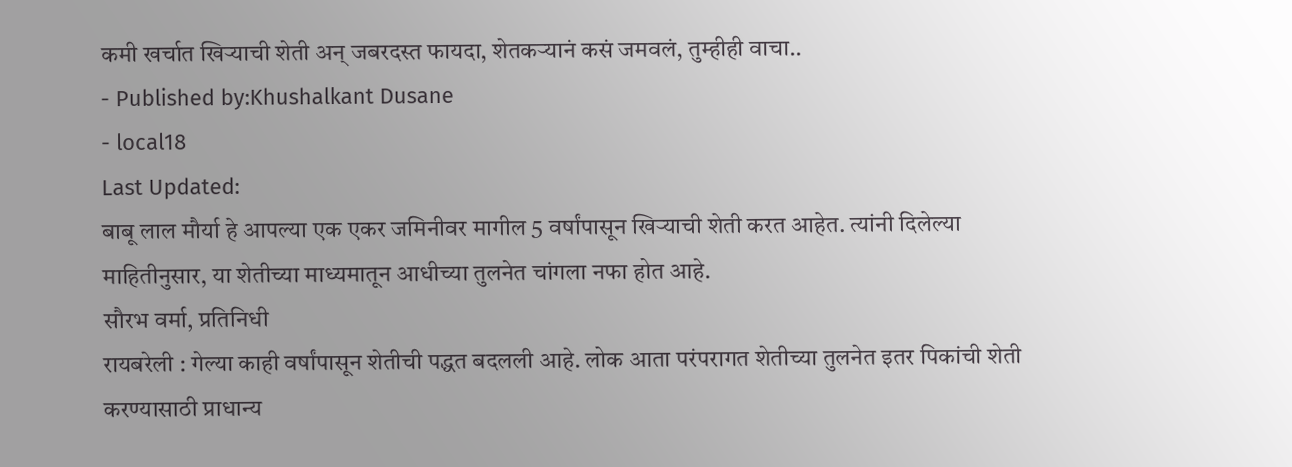कमी खर्चात खिऱ्याची शेती अन् जबरदस्त फायदा, शेतकऱ्यानं कसं जमवलं, तुम्हीही वाचा..
- Published by:Khushalkant Dusane
- local18
Last Updated:
बाबू लाल मौर्या हे आपल्या एक एकर जमिनीवर मागील 5 वर्षांपासून खिऱ्याची शेती करत आहेत. त्यांनी दिलेल्या माहितीनुसार, या शेतीच्या माध्यमातून आधीच्या तुलनेत चांगला नफा होत आहे.
सौरभ वर्मा, प्रतिनिधी
रायबरेली : गेल्या काही वर्षांपासून शेतीची पद्धत बदलली आहे. लोक आता परंपरागत शेतीच्या तुलनेत इतर पिकांची शेती करण्यासाठी प्राधान्य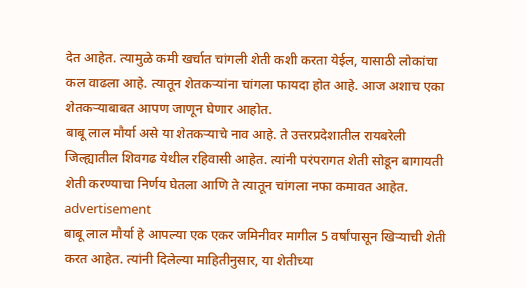देत आहेत. त्यामुळे कमी खर्चात चांगली शेती कशी करता येईल, यासाठी लोकांचा कल वाढला आहे. त्यातून शेतकऱ्यांना चांगला फायदा होत आहे. आज अशाच एका शेतकऱ्याबाबत आपण जाणून घेणार आहोत.
बाबू लाल मौर्या असे या शेतकऱ्याचे नाव आहे. ते उत्तरप्रदेशातील रायबरेली जिल्ह्यातील शिवगढ येथील रहिवासी आहेत. त्यांनी परंपरागत शेती सोडून बागायती शेती करण्याचा निर्णय घेतला आणि ते त्यातून चांगला नफा कमावत आहेत.
advertisement
बाबू लाल मौर्या हे आपल्या एक एकर जमिनीवर मागील 5 वर्षांपासून खिऱ्याची शेती करत आहेत. त्यांनी दिलेल्या माहितीनुसार, या शेतीच्या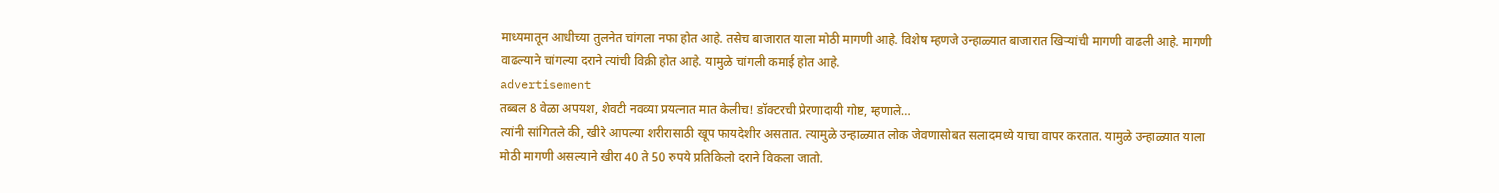माध्यमातून आधीच्या तुलनेत चांगला नफा होत आहे. तसेच बाजारात याला मोठी मागणी आहे. विशेष म्हणजे उन्हाळ्यात बाजारात खिऱ्यांची मागणी वाढली आहे. मागणी वाढल्याने चांगल्या दराने त्यांची विक्री होत आहे. यामुळे चांगली कमाई होत आहे.
advertisement
तब्बल 8 वेळा अपयश, शेवटी नवव्या प्रयत्नात मात केलीच! डॉक्टरची प्रेरणादायी गोष्ट, म्हणाले…
त्यांनी सांगितले की, खीरे आपल्या शरीरासाठी खूप फायदेशीर असतात. त्यामुळे उन्हाळ्यात लोक जेवणासोबत सलादमध्ये याचा वापर करतात. यामुळे उन्हाळ्यात याला मोठी मागणी असल्याने खीरा 40 ते 50 रुपये प्रतिकिलो दराने विकला जातो.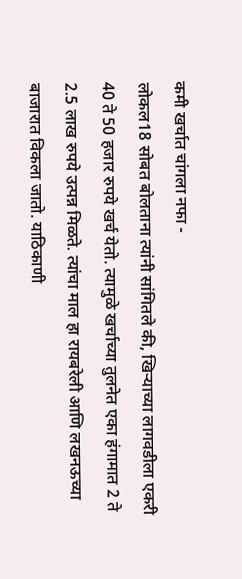कमी खर्चात चांगला नफा -
लोकल18 सोबत बोलताना त्यांनी सांगितले की, खिऱ्याच्या लागवडीला एकरी 40 ते 50 हजार रुपये खर्च येतो. त्यामुळे खर्चाच्या तुलनेत एका हंगामात 2 ते 2.5 लाख रुपये उत्पन्न मिळते. त्यांचा माल हा रायबरेली आणि लखनऊच्या बाजारात विकला जातो. याठिकाणी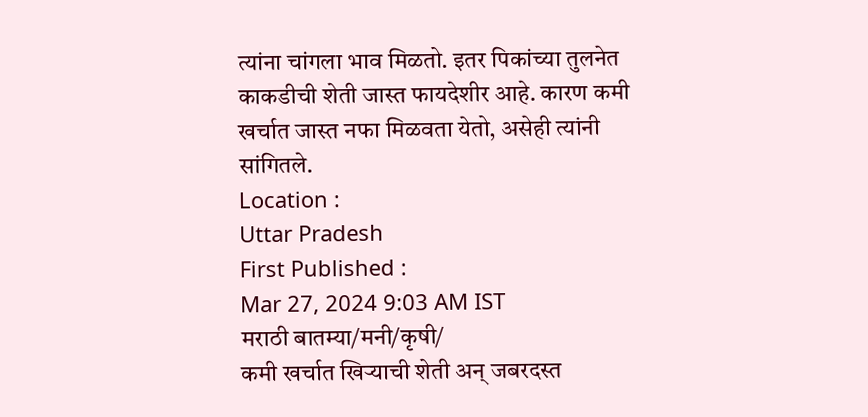त्यांना चांगला भाव मिळतो. इतर पिकांच्या तुलनेत काकडीची शेती जास्त फायदेशीर आहे. कारण कमी खर्चात जास्त नफा मिळवता येतो, असेही त्यांनी सांगितले.
Location :
Uttar Pradesh
First Published :
Mar 27, 2024 9:03 AM IST
मराठी बातम्या/मनी/कृषी/
कमी खर्चात खिऱ्याची शेती अन् जबरदस्त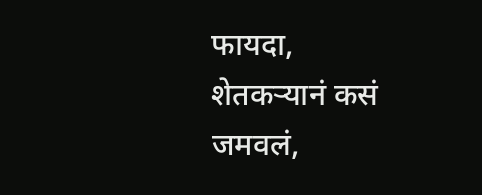फायदा, शेतकऱ्यानं कसं जमवलं,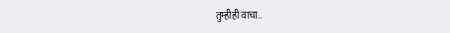तुम्हीही वाचा..